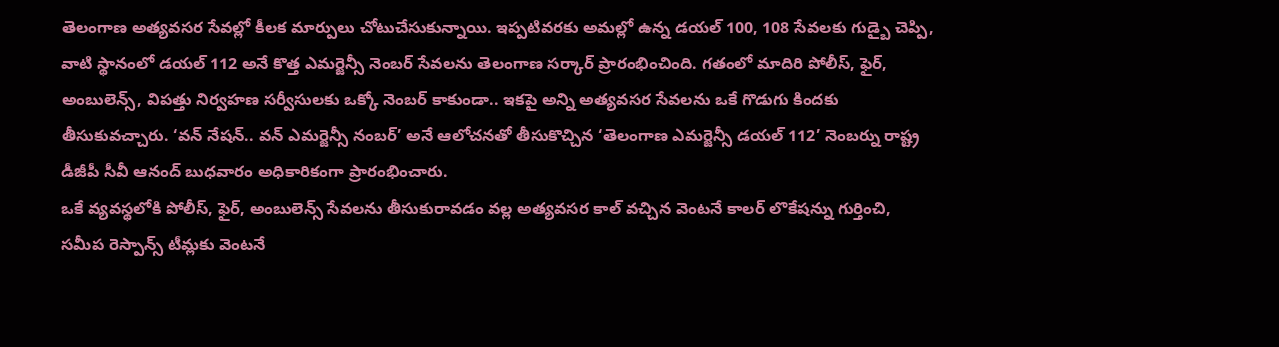తెలంగాణ అత్యవసర సేవల్లో కీలక మార్పులు చోటుచేసుకున్నాయి. ఇప్పటివరకు అమల్లో ఉన్న డయల్ 100, 108 సేవలకు గుడ్బై చెప్పి, వాటి స్థానంలో డయల్ 112 అనే కొత్త ఎమర్జెన్సీ నెంబర్ సేవలను తెలంగాణ సర్కార్ ప్రారంభించింది. గతంలో మాదిరి పోలీస్, ఫైర్, అంబులెన్స్, విపత్తు నిర్వహణ సర్వీసులకు ఒక్కో నెంబర్ కాకుండా.. ఇకపై అన్ని అత్యవసర సేవలను ఒకే గొడుగు కిందకు తీసుకువచ్చారు. ‘వన్ నేషన్.. వన్ ఎమర్జెన్సీ నంబర్’ అనే ఆలోచనతో తీసుకొచ్చిన ‘తెలంగాణ ఎమర్జెన్సీ డయల్ 112’ నెంబర్ను రాష్ట్ర డీజీపీ సీవీ ఆనంద్ బుధవారం అధికారికంగా ప్రారంభించారు.
ఒకే వ్యవస్థలోకి పోలీస్, ఫైర్, అంబులెన్స్ సేవలను తీసుకురావడం వల్ల అత్యవసర కాల్ వచ్చిన వెంటనే కాలర్ లొకేషన్ను గుర్తించి, సమీప రెస్పాన్స్ టీమ్లకు వెంటనే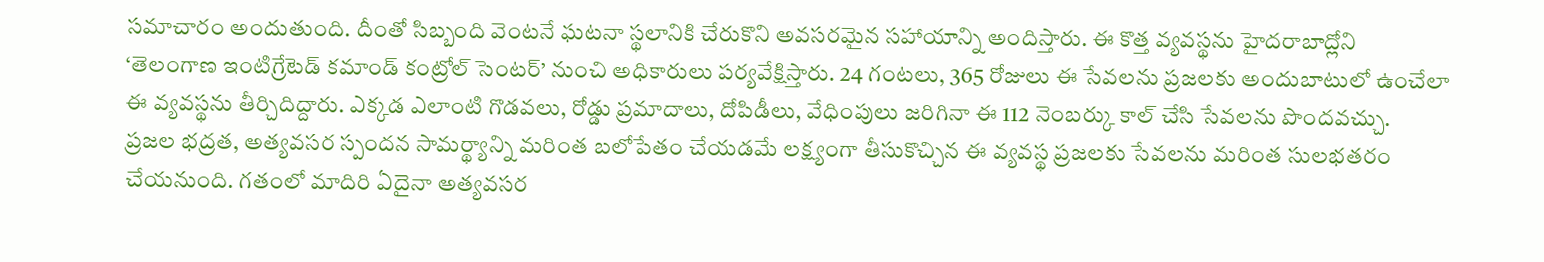సమాచారం అందుతుంది. దీంతో సిబ్బంది వెంటనే ఘటనా స్థలానికి చేరుకొని అవసరమైన సహాయాన్ని అందిస్తారు. ఈ కొత్త వ్యవస్థను హైదరాబాద్లోని ‘తెలంగాణ ఇంటిగ్రేటెడ్ కమాండ్ కంట్రోల్ సెంటర్’ నుంచి అధికారులు పర్యవేక్షిస్తారు. 24 గంటలు, 365 రోజులు ఈ సేవలను ప్రజలకు అందుబాటులో ఉంచేలా ఈ వ్యవస్థను తీర్చిదిద్దారు. ఎక్కడ ఎలాంటి గొడవలు, రోడ్డు ప్రమాదాలు, దోపిడీలు, వేధింపులు జరిగినా ఈ 112 నెంబర్కు కాల్ చేసి సేవలను పొందవచ్చు.
ప్రజల భద్రత, అత్యవసర స్పందన సామర్థ్యాన్ని మరింత బలోపేతం చేయడమే లక్ష్యంగా తీసుకొచ్చిన ఈ వ్యవస్థ ప్రజలకు సేవలను మరింత సులభతరం చేయనుంది. గతంలో మాదిరి ఏదైనా అత్యవసర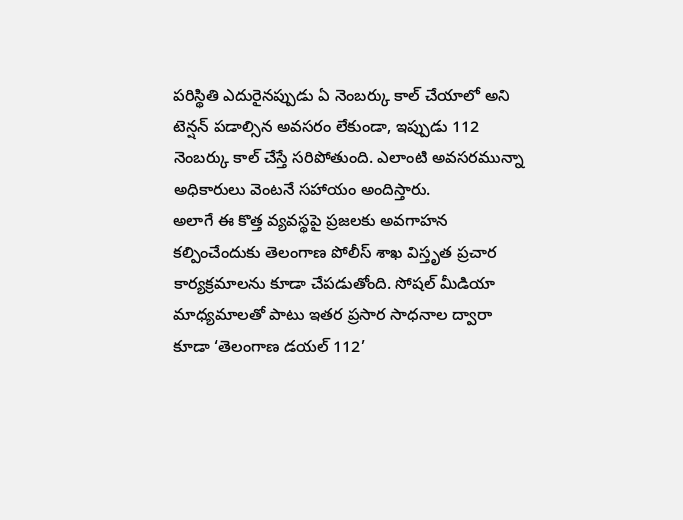పరిస్థితి ఎదురైనప్పుడు ఏ నెంబర్కు కాల్ చేయాలో అని టెన్షన్ పడాల్సిన అవసరం లేకుండా, ఇప్పుడు 112 నెంబర్కు కాల్ చేస్తే సరిపోతుంది. ఎలాంటి అవసరమున్నా అధికారులు వెంటనే సహాయం అందిస్తారు.
అలాగే ఈ కొత్త వ్యవస్థపై ప్రజలకు అవగాహన కల్పించేందుకు తెలంగాణ పోలీస్ శాఖ విస్తృత ప్రచార కార్యక్రమాలను కూడా చేపడుతోంది. సోషల్ మీడియా మాధ్యమాలతో పాటు ఇతర ప్రసార సాధనాల ద్వారా కూడా ‘తెలంగాణ డయల్ 112’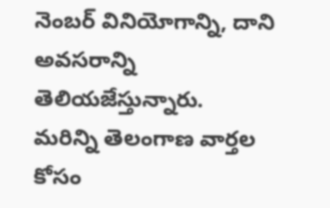నెంబర్ వినియోగాన్ని, దాని అవసరాన్ని తెలియజేస్తున్నారు.
మరిన్ని తెలంగాణ వార్తల కోసం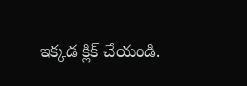ఇక్కడ క్లిక్ చేయండి.